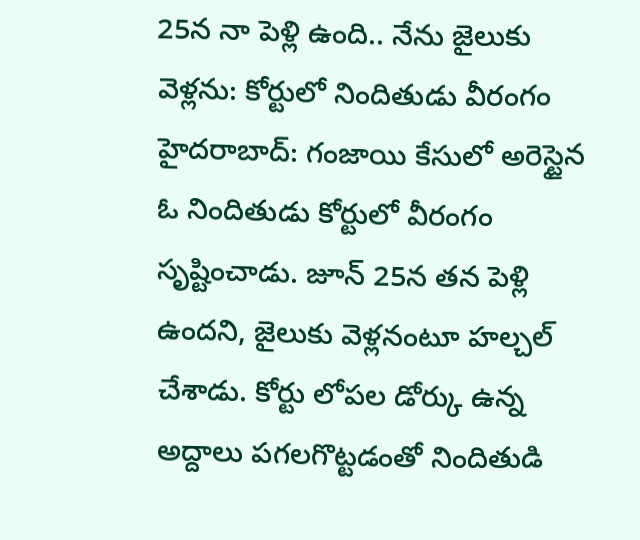25న నా పెళ్లి ఉంది.. నేను జైలుకు వెళ్లను: కోర్టులో నిందితుడు వీరంగం
హైదరాబాద్: గంజాయి కేసులో అరెస్టైన ఓ నిందితుడు కోర్టులో వీరంగం సృష్టించాడు. జూన్ 25న తన పెళ్లి ఉందని, జైలుకు వెళ్లనంటూ హల్చల్ చేశాడు. కోర్టు లోపల డోర్కు ఉన్న అద్దాలు పగలగొట్టడంతో నిందితుడి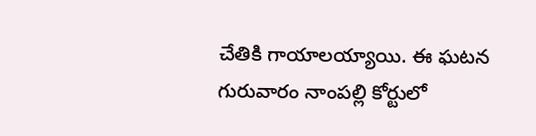చేతికి గాయాలయ్యాయి. ఈ ఘటన గురువారం నాంపల్లి కోర్టులో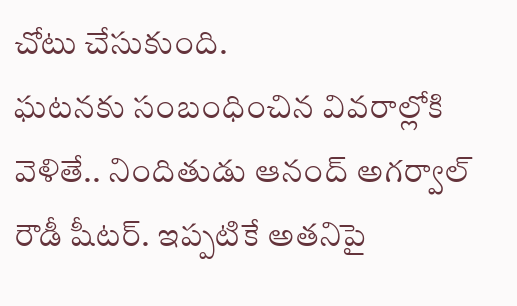చోటు చేసుకుంది.
ఘటనకు సంబంధించిన వివరాల్లోకి వెళితే.. నిందితుడు ఆనంద్ అగర్వాల్ రౌడీ షీటర్. ఇప్పటికే అతనిపై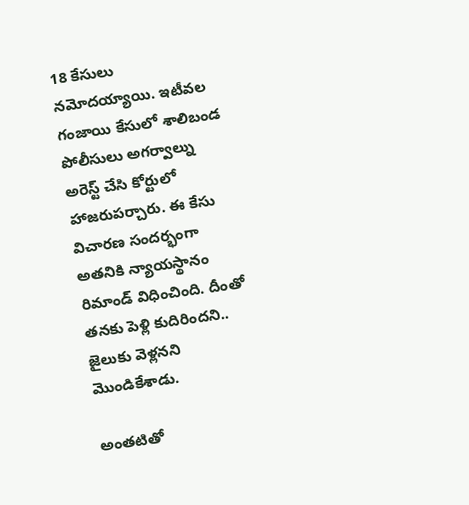18 కేసులు నమోదయ్యాయి. ఇటీవల గంజాయి కేసులో శాలిబండ పోలీసులు అగర్వాల్ను అరెస్ట్ చేసి కోర్టులో హాజరుపర్చారు. ఈ కేసు విచారణ సందర్భంగా అతనికి న్యాయస్థానం రిమాండ్ విధించింది. దీంతో తనకు పెళ్లి కుదిరిందని.. జైలుకు వెళ్లనని మొండికేశాడు.

అంతటితో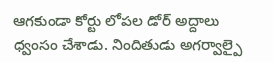ఆగకుండా కోర్టు లోపల డోర్ అద్దాలు ధ్వంసం చేశాడు. నిందితుడు అగర్వాల్పై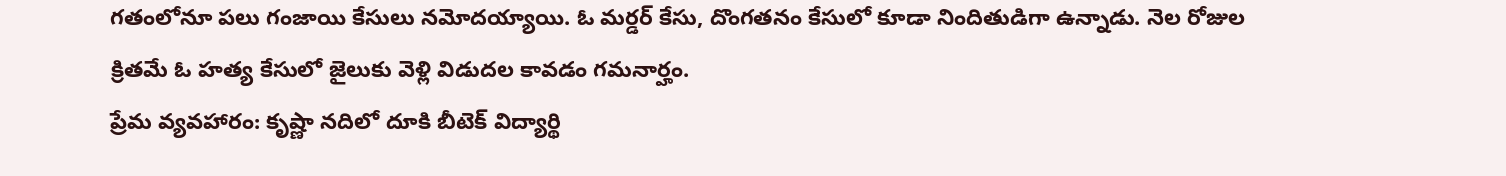గతంలోనూ పలు గంజాయి కేసులు నమోదయ్యాయి. ఓ మర్డర్ కేసు, దొంగతనం కేసులో కూడా నిందితుడిగా ఉన్నాడు. నెల రోజుల క్రితమే ఓ హత్య కేసులో జైలుకు వెళ్లి విడుదల కావడం గమనార్హం.
ప్రేమ వ్యవహారం: కృష్ణా నదిలో దూకి బీటెక్ విద్యార్థి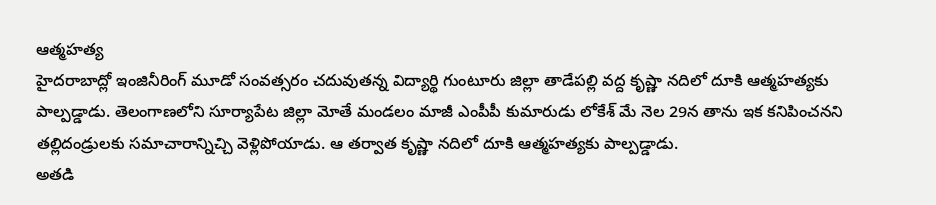ఆత్మహత్య
హైదరాబాద్లో ఇంజినీరింగ్ మూడో సంవత్సరం చదువుతన్న విద్యార్థి గుంటూరు జిల్లా తాడేపల్లి వద్ద కృష్ణా నదిలో దూకి ఆత్మహత్యకు పాల్పడ్డాడు. తెలంగాణలోని సూర్యాపేట జిల్లా మోతే మండలం మాజీ ఎంపీపీ కుమారుడు లోకేశ్ మే నెల 29న తాను ఇక కనిపించనని తల్లిదండ్రులకు సమాచారాన్నిచ్చి వెళ్లిపోయాడు. ఆ తర్వాత కృష్ణా నదిలో దూకి ఆత్మహత్యకు పాల్పడ్డాడు.
అతడి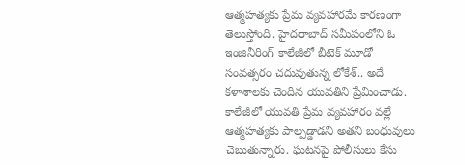ఆత్మహత్యకు ప్రేమ వ్యవహారమే కారణంగా తెలుస్తోంది. హైదరాబాద్ సమీపంలోని ఓ ఇంజినీరింగ్ కాలేజీలో బీటెక్ మూడో సంవత్సరం చదువుతున్న లోకేశ్.. అదే కళాశాలకు చెందిన యువతిని ప్రేమించాడు. కాలేజీలో యువతి ప్రేమ వ్యవహారం వల్లే ఆత్మహత్యకు పాల్పడ్డాడని అతని బంధువులు చెబుతున్నారు. ఘటనపై పోలీసులు కేసు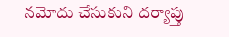నమోదు చేసుకుని దర్యాప్తు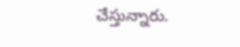చేస్తున్నారు.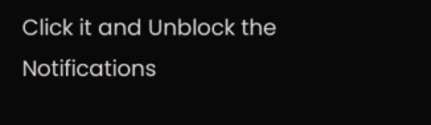Click it and Unblock the Notifications